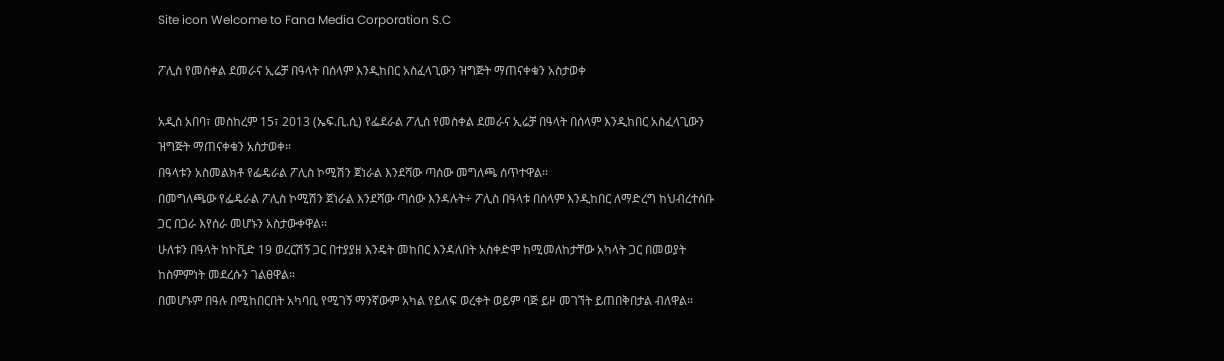Site icon Welcome to Fana Media Corporation S.C

ፖሊስ የመስቀል ደመራና ኢሬቻ በዓላት በሰላም እንዲከበር አስፈላጊውን ዝግጅት ማጠናቀቁን አስታወቀ

አዲስ አበባ፣ መስከረም 15፣ 2013 (ኤፍ.ቢ.ሲ) የፌደራል ፖሊስ የመስቀል ደመራና ኢሬቻ በዓላት በሰላም እንዲከበር አስፈላጊውን ዝግጅት ማጠናቀቁን አስታወቀ፡፡
በዓላቱን አስመልክቶ የፌዴራል ፖሊስ ኮሚሽን ጀነራል እንደሻው ጣሰው መግለጫ ሰጥተዋል፡፡
በመግለጫው የፌዴራል ፖሊስ ኮሚሽን ጀነራል እንደሻው ጣሰው እንዳሉት÷ ፖሊስ በዓላቱ በሰላም እንዲከበር ለማድረግ ከህብረተሰቡ ጋር በጋራ እየሰራ መሆኑን አስታውቀዋል፡፡
ሁለቱን በዓላት ከኮቪድ 19 ወረርሽኝ ጋር በተያያዘ እንዴት መከበር እንዳለበት አስቀድሞ ከሚመለከታቸው አካላት ጋር በመወያት ከስምምነት መደረሱን ገልፀዋል።
በመሆኑም በዓሉ በሚከበርበት አካባቢ የሚገኝ ማንኛውም አካል የይለፍ ወረቀት ወይም ባጅ ይዞ መገኘት ይጠበቅበታል ብለዋል፡፡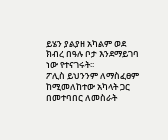ይሄን ያልያዘ አካልም ወደ ክብረ በዓሉ ቦታ እንደማይገባ ነው የተናገሩት፡፡
ፖሊስ ይህንንም ለማስፈፀም ከሚመለከተው አካላት ጋር በመተባበር ለመስራት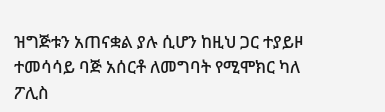ዝግጅቱን አጠናቋል ያሉ ሲሆን ከዚህ ጋር ተያይዞ ተመሳሳይ ባጅ አሰርቶ ለመግባት የሚሞክር ካለ ፖሊስ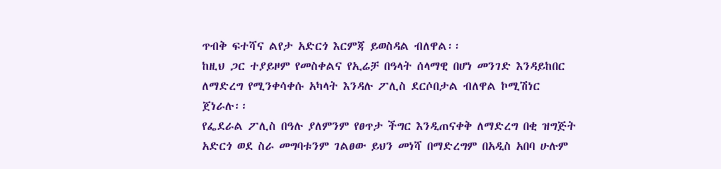ጥብቅ ፍተሻና ልየታ አድርጎ እርምጃ ይወስዳል ብለዋል፡፡
ከዚህ ጋር ተያይዞም የመስቀልና የኢሬቻ በዓላት ሰላማዊ በሆነ መንገድ እንዳይከበር ለማድረግ የሚንቀሳቀሱ አካላት እንዳሉ ፖሊስ ደርሶበታል ብለዋል ኮሚሽነር ጀነራሉ፡፡
የፌደራል ፖሊስ በዓሉ ያለምንም የፀጥታ ችግር እንዲጠናቀቅ ለማድረግ በቂ ዝግጅት አድርጎ ወደ ስራ መግባቱንም ገልፀው ይህን መነሻ በማድረግም በአዲስ አበባ ሁሉም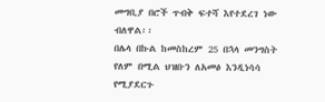መግቢያ በሮች ጥብቅ ፍተሻ እየተደረገ ነው ብለዋል፡፡
በሌላ በኩል ከመስከረም 25 በኋላ መንግስት የለም በሚል ህዝቡን ለአመፅ እንዲነሳሳ የሚያደርጉ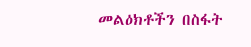መልዕክቶችን በስፋት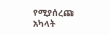የሚያሰረጩ አካላት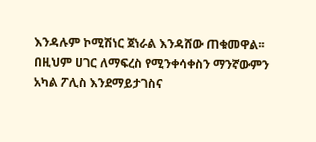እንዳሉም ኮሚሽነር ጀነራል እንዳሸው ጠቁመዋል፡፡
በዚህም ሀገር ለማፍረስ የሚንቀሳቀስን ማንኛውምን አካል ፖሊስ እንደማይታገስና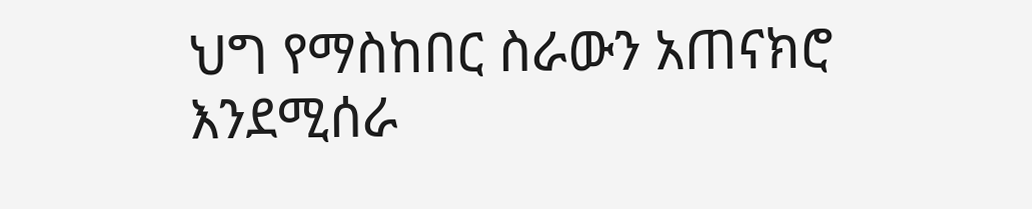ህግ የማስከበር ስራውን አጠናክሮ እንደሚሰራ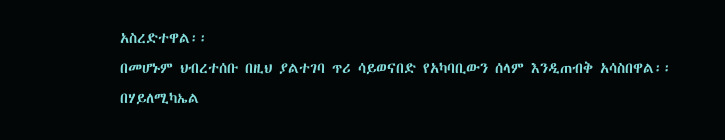አስረድተዋል፡፡
በመሆኑም ህብረተሰቡ በዚህ ያልተገባ ጥሪ ሳይወናበድ የአካባቢውን ሰላም እንዲጠብቅ አሳስበዋል፡፡
በሃይለሚካኤል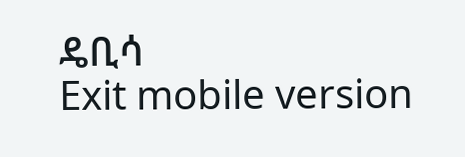ዴቢሳ
Exit mobile version